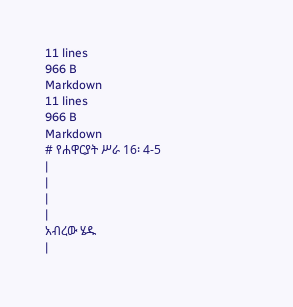11 lines
966 B
Markdown
11 lines
966 B
Markdown
# የሐዋርያት ሥራ 16፡ 4-5
|
|
|
|
አብረው ሄዱ
|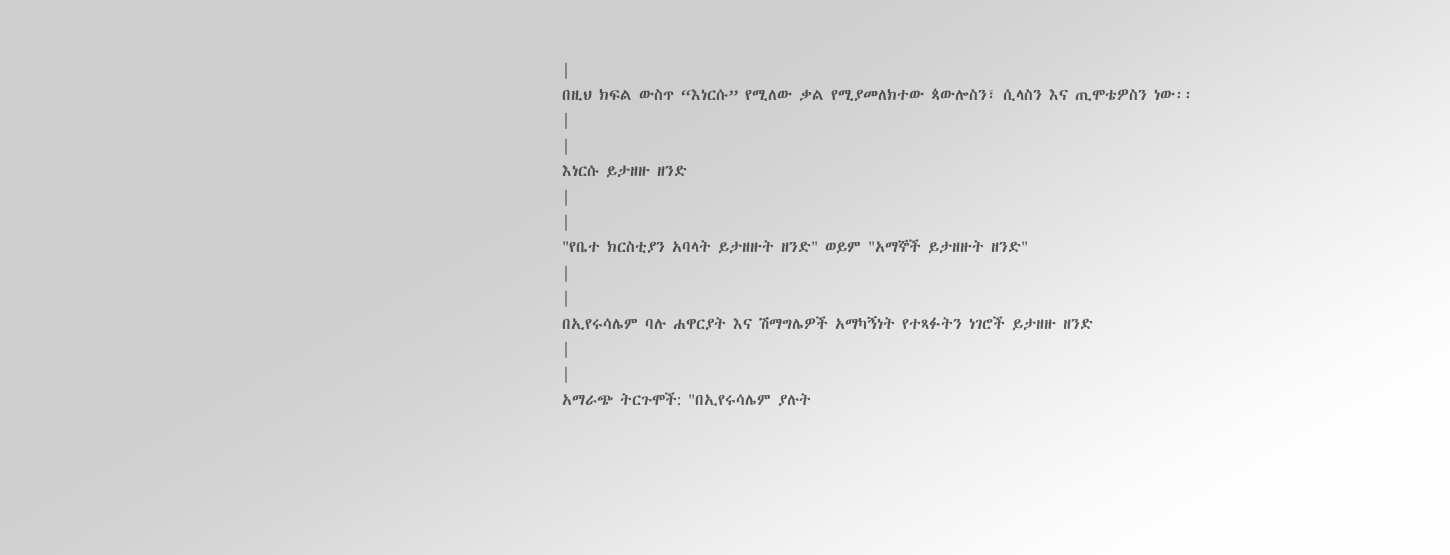|
በዚህ ክፍል ውስጥ “እነርሱ” የሚለው ቃል የሚያመለክተው ጳውሎስን፣ ሲላስን እና ጢሞቴዎስን ነው፡፡
|
|
እነርሱ ይታዘዙ ዘንድ
|
|
"የቤተ ክርስቲያን አባላት ይታዘዙት ዘንድ" ወይም "አማኞች ይታዘዙት ዘንድ"
|
|
በኢየሩሳሌም ባሉ ሐዋርያት እና ሽማግሌዎች አማካኝነት የተጻፉትን ነገሮች ይታዘዙ ዘንድ
|
|
አማራጭ ትርጉሞች: "በኢየሩሳሌም ያሉት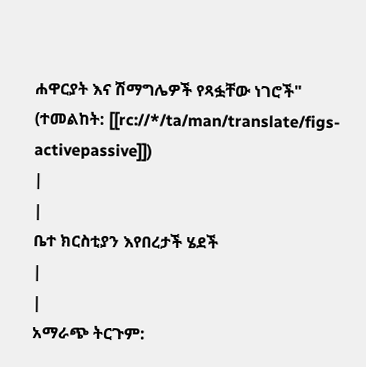ሐዋርያት እና ሽማግሌዎች የጻፏቸው ነገሮች" (ተመልከት: [[rc://*/ta/man/translate/figs-activepassive]])
|
|
ቤተ ክርስቲያን እየበረታች ሄደች
|
|
አማራጭ ትርጉም: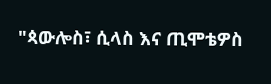"ጳውሎስ፣ ሲላስ እና ጢሞቴዎስ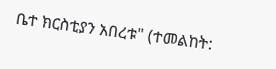ቤተ ክርስቲያን አበረቱ" (ተመልከት: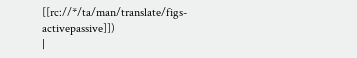[[rc://*/ta/man/translate/figs-activepassive]])
|